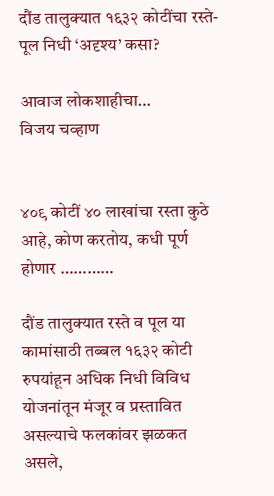दौंड तालुक्यात १६३२ कोटींचा रस्ते-पूल निधी ‘अदृश्य’ कसा?

आवाज लोकशाहीचा…
विजय चव्हाण


४०९ कोटीं ४० लाखांचा रस्ता कुठे आहे, कोण करतोय, कधी पूर्ण होणार …………

दौंड तालुक्यात रस्ते व पूल या कामांसाठी तब्बल १६३२ कोटी रुपयांहून अधिक निधी विविध योजनांतून मंजूर व प्रस्तावित असल्याचे फलकांवर झळकत असले,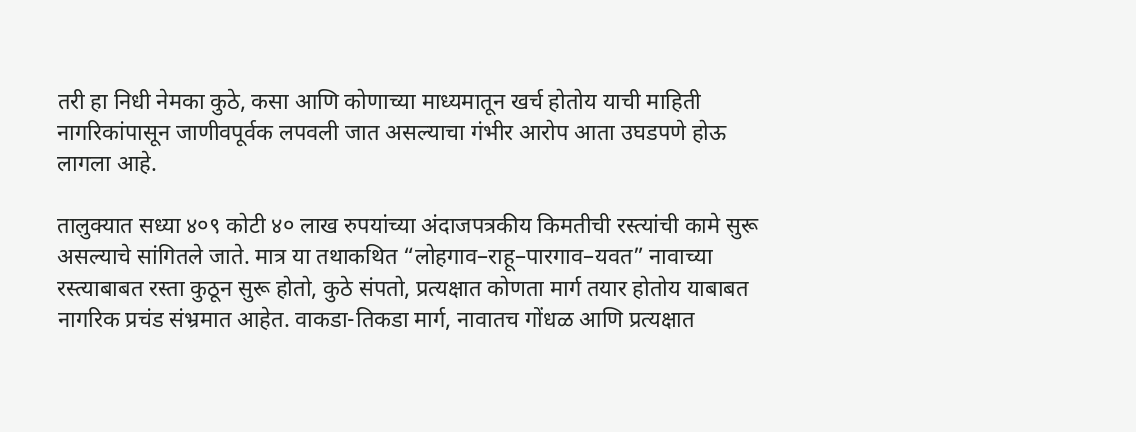तरी हा निधी नेमका कुठे, कसा आणि कोणाच्या माध्यमातून खर्च होतोय याची माहिती नागरिकांपासून जाणीवपूर्वक लपवली जात असल्याचा गंभीर आरोप आता उघडपणे होऊ लागला आहे.

तालुक्यात सध्या ४०९ कोटी ४० लाख रुपयांच्या अंदाजपत्रकीय किमतीची रस्त्यांची कामे सुरू असल्याचे सांगितले जाते. मात्र या तथाकथित “लोहगाव–राहू–पारगाव–यवत” नावाच्या रस्त्याबाबत रस्ता कुठून सुरू होतो, कुठे संपतो, प्रत्यक्षात कोणता मार्ग तयार होतोय याबाबत नागरिक प्रचंड संभ्रमात आहेत. वाकडा-तिकडा मार्ग, नावातच गोंधळ आणि प्रत्यक्षात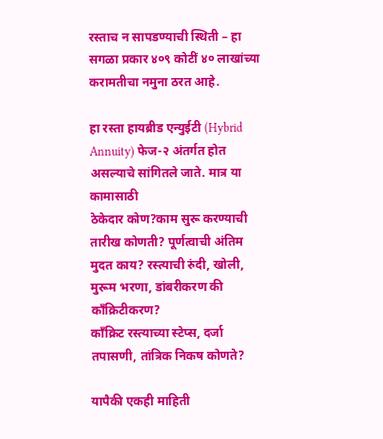रस्ताच न सापडण्याची स्थिती – हा सगळा प्रकार ४०९ कोटीं ४० लाखांच्या करामतीचा नमुना ठरत आहे.

हा रस्ता हायब्रीड एन्युईटी (Hybrid Annuity) फेज-२ अंतर्गत होत असल्याचे सांगितले जाते. मात्र या कामासाठी
ठेकेदार कोण?काम सुरू करण्याची तारीख कोणती? पूर्णत्वाची अंतिम मुदत काय? रस्त्याची रुंदी, खोली, मुरूम भरणा, डांबरीकरण की काँक्रिटीकरण?
काँक्रिट रस्त्याच्या स्टेप्स, दर्जा तपासणी, तांत्रिक निकष कोणते?

यापैकी एकही माहिती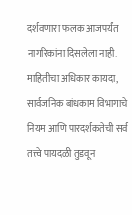दर्शवणारा फलक आजपर्यंत नागरिकांना दिसलेला नाही. माहितीचा अधिकार कायदा, सार्वजनिक बांधकाम विभागाचे नियम आणि पारदर्शकतेची सर्व तत्त्वे पायदळी तुडवून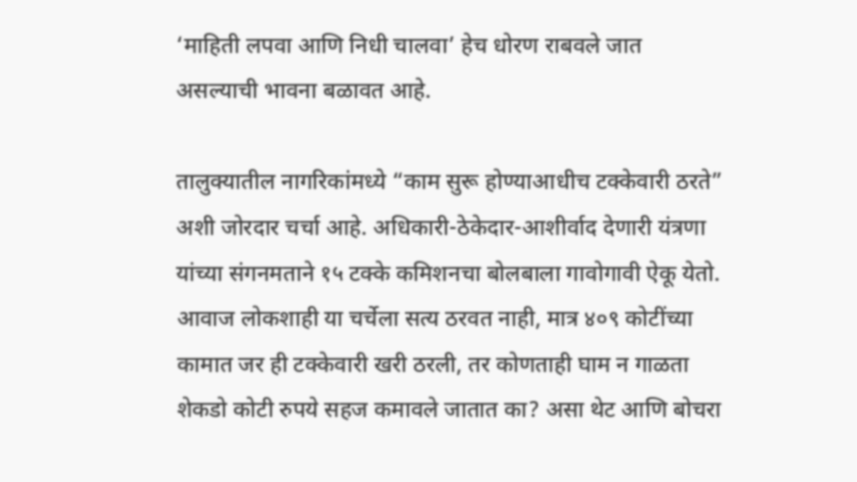‘माहिती लपवा आणि निधी चालवा’ हेच धोरण राबवले जात असल्याची भावना बळावत आहे.

तालुक्यातील नागरिकांमध्ये “काम सुरू होण्याआधीच टक्केवारी ठरते” अशी जोरदार चर्चा आहे. अधिकारी-ठेकेदार-आशीर्वाद देणारी यंत्रणा यांच्या संगनमताने १५ टक्के कमिशनचा बोलबाला गावोगावी ऐकू येतो. आवाज लोकशाही या चर्चेला सत्य ठरवत नाही, मात्र ४०९ कोटींच्या कामात जर ही टक्केवारी खरी ठरली, तर कोणताही घाम न गाळता शेकडो कोटी रुपये सहज कमावले जातात का? असा थेट आणि बोचरा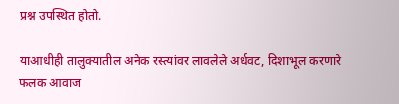प्रश्न उपस्थित होतो.

याआधीही तालुक्यातील अनेक रस्त्यांवर लावलेले अर्धवट, दिशाभूल करणारे फलक आवाज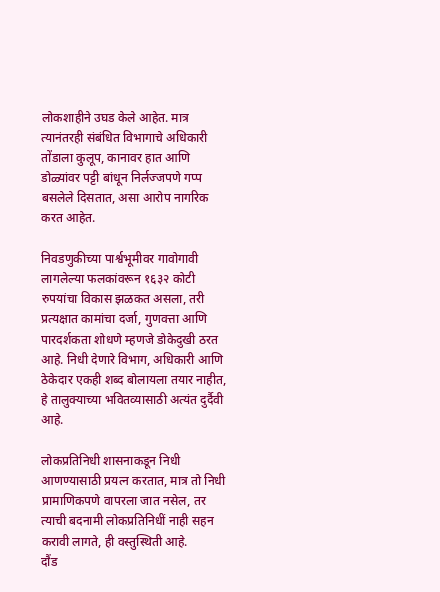लोकशाहीने उघड केले आहेत. मात्र त्यानंतरही संबंधित विभागाचे अधिकारी तोंडाला कुलूप, कानावर हात आणि डोळ्यांवर पट्टी बांधून निर्लज्जपणे गप्प बसलेले दिसतात, असा आरोप नागरिक करत आहेत.

निवडणुकीच्या पार्श्वभूमीवर गावोगावी लागलेल्या फलकांवरून १६३२ कोटी रुपयांचा विकास झळकत असला, तरी प्रत्यक्षात कामांचा दर्जा, गुणवत्ता आणि पारदर्शकता शोधणे म्हणजे डोकेदुखी ठरत आहे. निधी देणारे विभाग, अधिकारी आणि ठेकेदार एकही शब्द बोलायला तयार नाहीत, हे तालुक्याच्या भवितव्यासाठी अत्यंत दुर्दैवी आहे.

लोकप्रतिनिधी शासनाकडून निधी आणण्यासाठी प्रयत्न करतात, मात्र तो निधी प्रामाणिकपणे वापरला जात नसेल, तर त्याची बदनामी लोकप्रतिनिधीं नाही सहन करावी लागते, ही वस्तुस्थिती आहे.
दौंड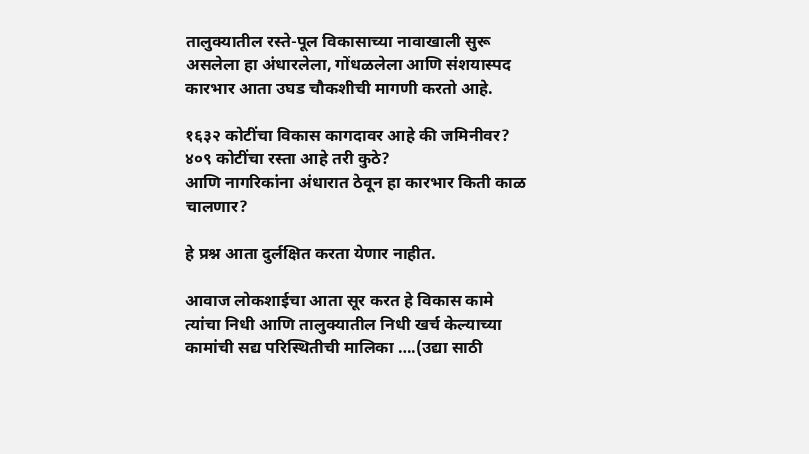तालुक्यातील रस्ते-पूल विकासाच्या नावाखाली सुरू असलेला हा अंधारलेला, गोंधळलेला आणि संशयास्पद कारभार आता उघड चौकशीची मागणी करतो आहे.

१६३२ कोटींचा विकास कागदावर आहे की जमिनीवर?
४०९ कोटींचा रस्ता आहे तरी कुठे?
आणि नागरिकांना अंधारात ठेवून हा कारभार किती काळ चालणार?

हे प्रश्न आता दुर्लक्षित करता येणार नाहीत.

आवाज लोकशाईचा आता सूर करत हे विकास कामे त्यांचा निधी आणि तालुक्यातील निधी खर्च केल्याच्या कामांची सद्य परिस्थितीची मालिका ….(उद्या साठी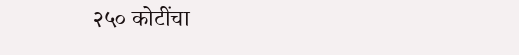२५० कोटींचा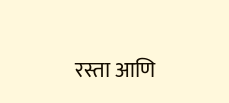रस्ता आणि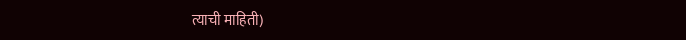त्याची माहिती)